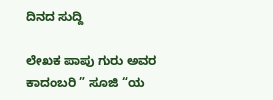ದಿನದ ಸುದ್ದಿ

ಲೇಖಕ ಪಾಪು ಗುರು ಅವರ ಕಾದಂಬರಿ ” ಸೂಜಿ “ಯ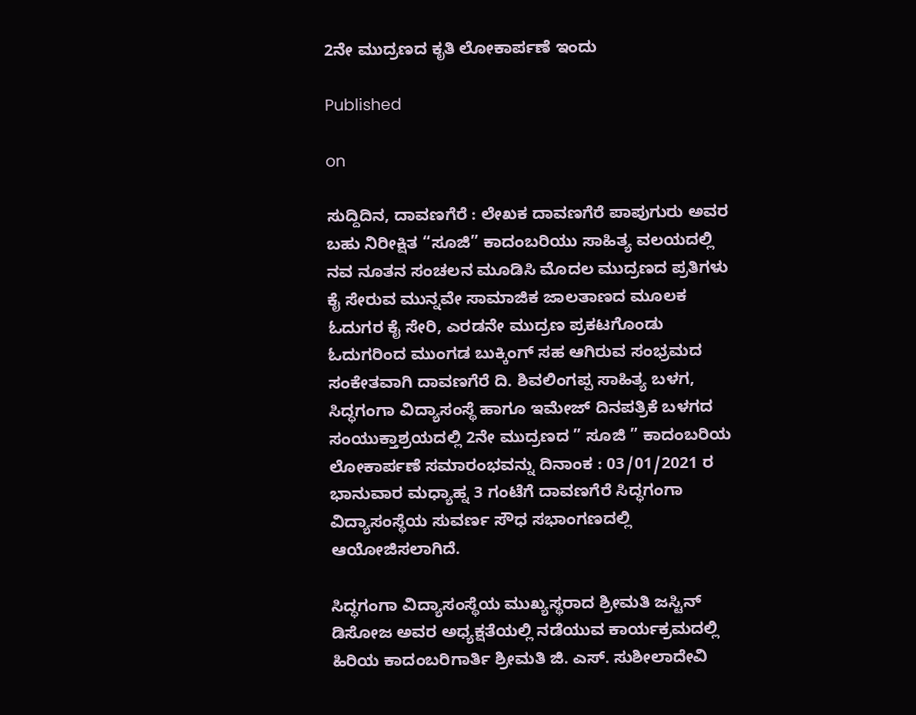2ನೇ ಮುದ್ರಣದ ಕೃತಿ ಲೋಕಾರ್ಪಣೆ ಇಂದು

Published

on

ಸುದ್ದಿದಿನ, ದಾವಣಗೆರೆ : ಲೇಖಕ ದಾವಣಗೆರೆ ಪಾಪುಗುರು ಅವರ ಬಹು ನಿರೀಕ್ಷಿತ “ಸೂಜಿ” ಕಾದಂಬರಿಯು ಸಾಹಿತ್ಯ ವಲಯದಲ್ಲಿ ನವ ನೂತನ ಸಂಚಲನ ಮೂಡಿಸಿ ಮೊದಲ ಮುದ್ರಣದ ಪ್ರತಿಗಳು ಕೈ ಸೇರುವ ಮುನ್ನವೇ ಸಾಮಾಜಿಕ ಜಾಲತಾಣದ ಮೂಲಕ ಓದುಗರ ಕೈ ಸೇರಿ, ಎರಡನೇ ಮುದ್ರಣ ಪ್ರಕಟಗೊಂಡು ಓದುಗರಿಂದ ಮುಂಗಡ ಬುಕ್ಕಿಂಗ್ ಸಹ ಆಗಿರುವ ಸಂಭ್ರಮದ ಸಂಕೇತವಾಗಿ ದಾವಣಗೆರೆ ದಿ. ಶಿವಲಿಂಗಪ್ಪ ಸಾಹಿತ್ಯ ಬಳಗ, ಸಿದ್ಧಗಂಗಾ ವಿದ್ಯಾಸಂಸ್ಥೆ ಹಾಗೂ ಇಮೇಜ್ ದಿನಪತ್ರಿಕೆ ಬಳಗದ ಸಂಯುಕ್ತಾಶ್ರಯದಲ್ಲಿ 2ನೇ ಮುದ್ರಣದ ” ಸೂಜಿ ” ಕಾದಂಬರಿಯ ಲೋಕಾರ್ಪಣೆ ಸಮಾರಂಭವನ್ನು ದಿನಾಂಕ : 03/01/2021 ರ ಭಾನುವಾರ ಮಧ್ಯಾಹ್ನ 3 ಗಂಟೆಗೆ ದಾವಣಗೆರೆ ಸಿದ್ಧಗಂಗಾ ವಿದ್ಯಾಸಂಸ್ಥೆಯ ಸುವರ್ಣ ಸೌಧ ಸಭಾಂಗಣದಲ್ಲಿ ಆಯೋಜಿಸಲಾಗಿದೆ.

ಸಿದ್ಧಗಂಗಾ ವಿದ್ಯಾಸಂಸ್ಥೆಯ ಮುಖ್ಯಸ್ಥರಾದ ಶ್ರೀಮತಿ ಜಸ್ಟಿನ್ ಡಿಸೋಜ ಅವರ ಅಧ್ಯಕ್ಷತೆಯಲ್ಲಿ ನಡೆಯುವ ಕಾರ್ಯಕ್ರಮದಲ್ಲಿ ಹಿರಿಯ ಕಾದಂಬರಿಗಾರ್ತಿ ಶ್ರೀಮತಿ ಜಿ. ಎಸ್. ಸುಶೀಲಾದೇವಿ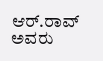ಆರ್.ರಾವ್ ಅವರು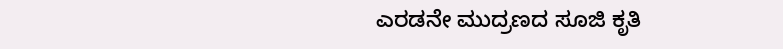ಎರಡನೇ ಮುದ್ರಣದ ಸೂಜಿ ಕೃತಿ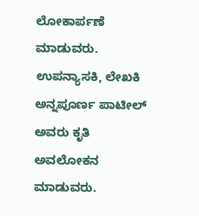ಲೋಕಾರ್ಪಣೆ ಮಾಡುವರು. ಉಪನ್ಯಾಸಕಿ, ಲೇಖಕಿ ಅನ್ನಪೂರ್ಣ ಪಾಟೀಲ್ ಅವರು ಕೃತಿ ಅವಲೋಕನ ಮಾಡುವರು.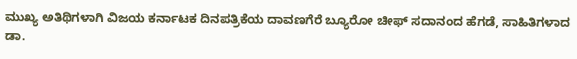ಮುಖ್ಯ ಅತಿಥಿಗಳಾಗಿ ವಿಜಯ ಕರ್ನಾಟಕ ದಿನಪತ್ರಿಕೆಯ ದಾವಣಗೆರೆ ಬ್ಯೂರೋ ಚೀಫ್ ಸದಾನಂದ ಹೆಗಡೆ, ಸಾಹಿತಿಗಳಾದ ಡಾ.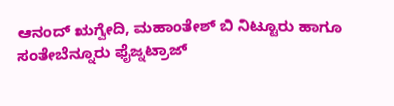ಆನಂದ್ ಋಗ್ವೇದಿ, ಮಹಾಂತೇಶ್ ಬಿ ನಿಟ್ಟೂರು ಹಾಗೂ ಸಂತೇಬೆನ್ನೂರು ಫೈಜ್ನಟ್ರಾಜ್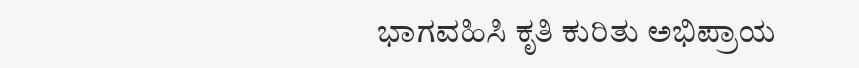ಭಾಗವಹಿಸಿ ಕೃತಿ ಕುರಿತು ಅಭಿಪ್ರಾಯ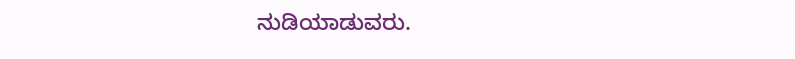ನುಡಿಯಾಡುವರು.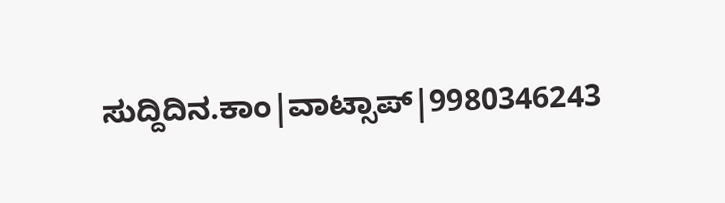ಸುದ್ದಿದಿನ.ಕಾಂ|ವಾಟ್ಸಾಪ್|9980346243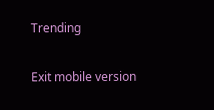Trending

Exit mobile version